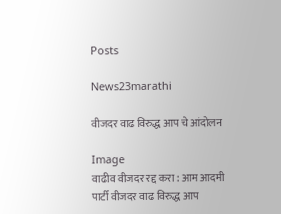Posts

News23marathi

वीजदर वाढ विरुद्ध आप चे आंदोलन

Image
वाढीव वीजदर रद्द करा : आम आदमी पार्टी वीजदर वाढ विरुद्ध आप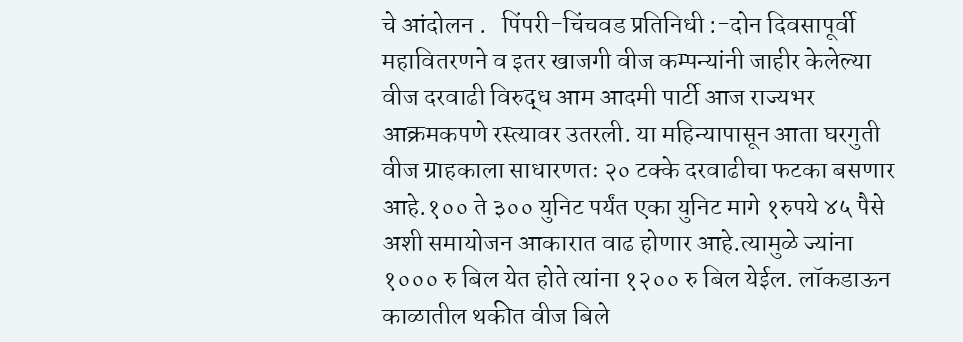चे आंदोलन .   पिंपरी-चिंचवड प्रतिनिधी :-दोन दिवसापूर्वी महावितरणने व इतर खाजगी वीज कम्पन्यांनी जाहीर केलेल्या वीज दरवाढी विरुद्ध आम आदमी पार्टी आज राज्यभर आक्रमकपणे रस्त्यावर उतरली. या महिन्यापासून आता घरगुती वीज ग्राहकाला साधारणतः २० टक्के दरवाढीचा फटका बसणार आहे.१०० ते ३०० युनिट पर्यंत एका युनिट मागे १रुपये ४५ पैसे अशी समायोजन आकारात वाढ होणार आहे.त्यामुळे ज्यांना १००० रु बिल येत होते त्यांना १२०० रु बिल येईल. लॉकडाऊन काळातील थकीत वीज बिले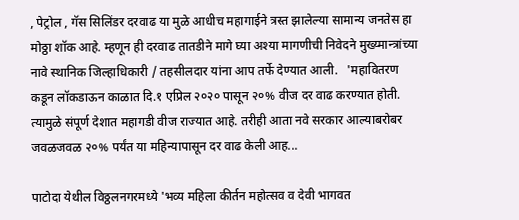, पेट्रोल , गॅस सिलिंडर दरवाढ या मुळे आधीच महागाईने त्रस्त झालेल्या सामान्य जनतेस हा मोठ्ठा शॉक आहे. म्हणून ही दरवाढ तातडीने मागे घ्या अश्या मागणीची निवेदने मुख्य्मान्त्रांच्या नावे स्थानिक जिल्हाधिकारी / तहसीलदार यांना आप तर्फे देण्यात आली.   'महावितरण कडून लॉकडाऊन काळात दि.१ एप्रिल २०२० पासून २०% वीज दर वाढ करण्यात होती. त्यामुळे संपूर्ण देशात महागडी वीज राज्यात आहे. तरीही आता नवे सरकार आल्याबरोबर जवळजवळ २०% पर्यंत या महिन्यापासून दर वाढ केली आह...

पाटोदा येथील विठ्ठलनगरमध्ये 'भव्य महिला कीर्तन महोत्सव व देवी भागवत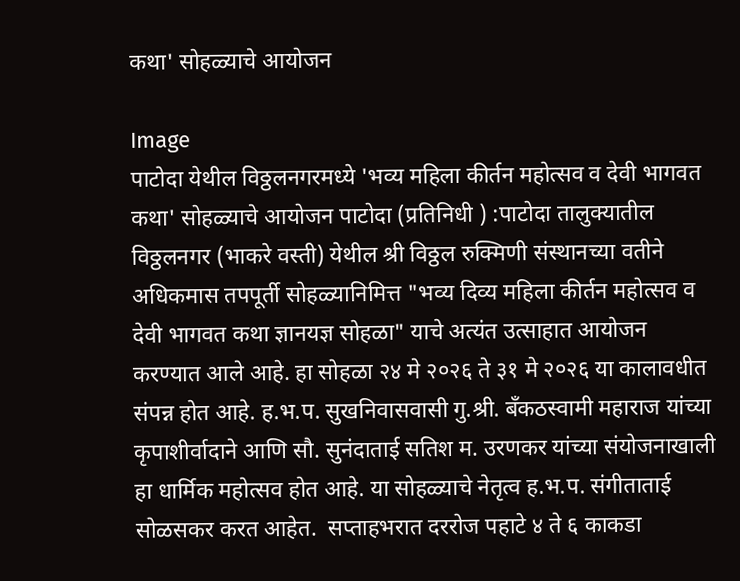कथा' सोहळ्याचे आयोजन

Image
पाटोदा येथील विठ्ठलनगरमध्ये 'भव्य महिला कीर्तन महोत्सव व देवी भागवत कथा' सोहळ्याचे आयोजन पाटोदा (प्रतिनिधी ) :पाटोदा तालुक्यातील विठ्ठलनगर (भाकरे वस्ती) येथील श्री विठ्ठल रुक्मिणी संस्थानच्या वतीने अधिकमास तपपूर्ती सोहळ्यानिमित्त "भव्य दिव्य महिला कीर्तन महोत्सव व देवी भागवत कथा ज्ञानयज्ञ सोहळा" याचे अत्यंत उत्साहात आयोजन करण्यात आले आहे. हा सोहळा २४ मे २०२६ ते ३१ मे २०२६ या कालावधीत संपन्न होत आहे. ह.भ.प. सुखनिवासवासी गु.श्री. बँकठस्वामी महाराज यांच्या कृपाशीर्वादाने आणि सौ. सुनंदाताई सतिश म. उरणकर यांच्या संयोजनाखाली हा धार्मिक महोत्सव होत आहे. या सोहळ्याचे नेतृत्व ह.भ.प. संगीताताई सोळसकर करत आहेत.  सप्ताहभरात दररोज पहाटे ४ ते ६ काकडा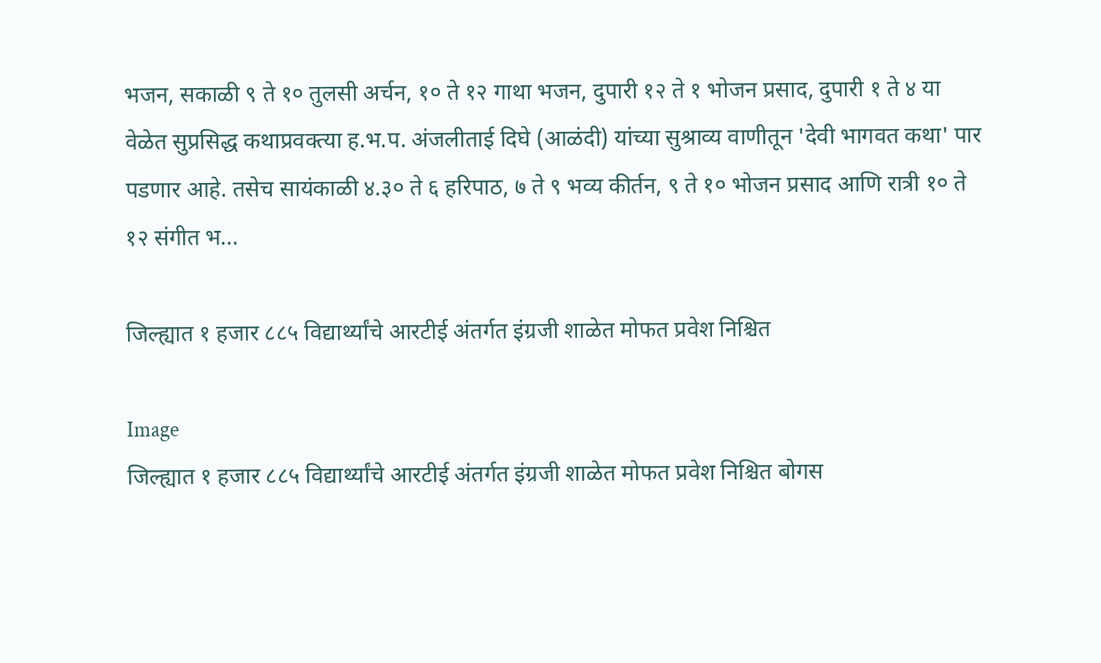भजन, सकाळी ९ ते १० तुलसी अर्चन, १० ते १२ गाथा भजन, दुपारी १२ ते १ भोजन प्रसाद, दुपारी १ ते ४ या वेळेत सुप्रसिद्ध कथाप्रवक्त्या ह.भ.प. अंजलीताई दिघे (आळंदी) यांच्या सुश्राव्य वाणीतून 'देवी भागवत कथा' पार पडणार आहे. तसेच सायंकाळी ४.३० ते ६ हरिपाठ, ७ ते ९ भव्य कीर्तन, ९ ते १० भोजन प्रसाद आणि रात्री १० ते १२ संगीत भ...

जिल्ह्यात १ हजार ८८५ विद्यार्थ्यांचे आरटीई अंतर्गत इंग्रजी शाळेत मोफत प्रवेश निश्चित

Image
जिल्ह्यात १ हजार ८८५ विद्यार्थ्यांचे आरटीई अंतर्गत इंग्रजी शाळेत मोफत प्रवेश निश्चित बोगस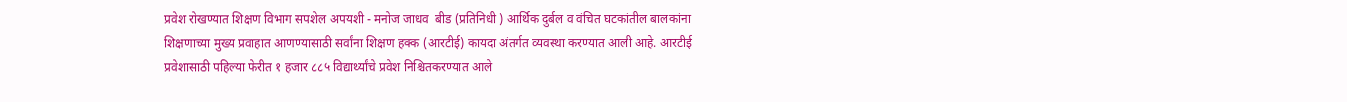प्रवेश रोखण्यात शिक्षण विभाग सपशेल अपयशी - मनोज जाधव  बीड (प्रतिनिधी ) आर्थिक दुर्बल व वंचित घटकांतील बालकांना शिक्षणाच्या मुख्य प्रवाहात आणण्यासाठी सर्वांना शिक्षण हक्क (आरटीई) कायदा अंतर्गत व्यवस्था करण्यात आली आहे. आरटीई प्रवेशासाठी पहिल्या फेरीत १ हजार ८८५ विद्यार्थ्यांचे प्रवेश निश्चितकरण्यात आले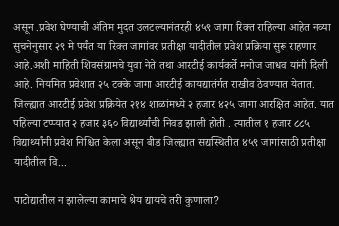असून .प्रवेश घेण्याची अंतिम मुदत उलटल्यानंतरही ४५९ जागा रिक्त राहिल्या आहेत नव्या सुचनेनुसार २९ मे पर्यंत या रिक्त जागांवर प्रतीक्षा यादीतील प्रवेश प्रक्रिया सुरू राहणार आहे.अशी माहिती शिवसंग्रामचे युवा नेते तथा आरटीई कार्यकर्ते मनोज जाधव यांनी दिली आहे. नियमित प्रवेशात २५ टक्के जागा आरटीई कायद्यातंर्गत राखीव ठेवण्यात येतात. जिल्ह्यात आरटीई प्रवेश प्रक्रियेत २१४ शाळांमध्ये २ हजार ४२५ जागा आरक्षित आहेत. यात पहिल्या टप्प्यात २ हजार ३६० विद्यार्थ्यांची निवड झाली होती . त्यातील १ हजार ८८५ विद्यार्थ्यांनी प्रवेश निश्चित केला असून बीड जिल्ह्यात सद्यस्थितीत ४५९ जागांसाठी प्रतीक्षा यादीतील वि...

पाटोद्यातील न झालेल्या कामाचे श्रेय द्यायचे तरी कुणाला?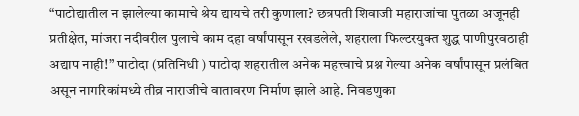“पाटोद्यातील न झालेल्या कामाचे श्रेय द्यायचे तरी कुणाला? छत्रपती शिवाजी महाराजांचा पुतळा अजूनही प्रतीक्षेत, मांजरा नदीवरील पुलाचे काम दहा वर्षांपासून रखडलेले, शहराला फिल्टरयुक्त शुद्ध पाणीपुरवठाही अद्याप नाही!” पाटोदा (प्रतिनिधी ) पाटोदा शहरातील अनेक महत्त्वाचे प्रश्न गेल्या अनेक वर्षांपासून प्रलंबित असून नागरिकांमध्ये तीव्र नाराजीचे वातावरण निर्माण झाले आहे. निवडणुका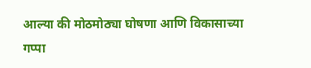आल्या की मोठमोठ्या घोषणा आणि विकासाच्या गप्पा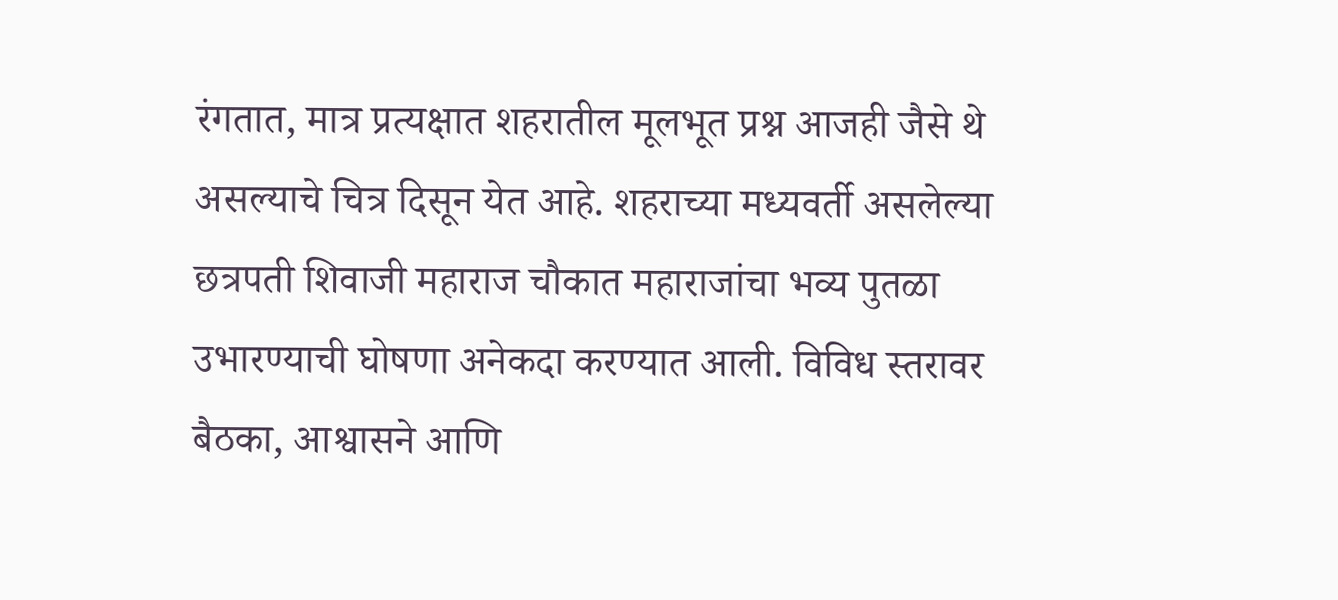रंगतात, मात्र प्रत्यक्षात शहरातील मूलभूत प्रश्न आजही जैसे थे असल्याचे चित्र दिसून येत आहे. शहराच्या मध्यवर्ती असलेल्या छत्रपती शिवाजी महाराज चौकात महाराजांचा भव्य पुतळा उभारण्याची घोषणा अनेकदा करण्यात आली. विविध स्तरावर बैठका, आश्वासने आणि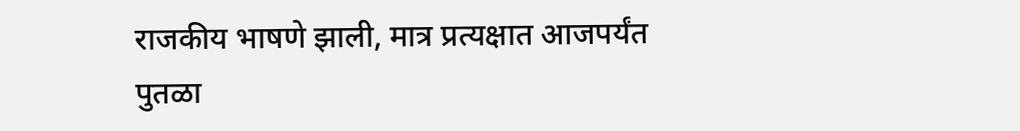राजकीय भाषणे झाली, मात्र प्रत्यक्षात आजपर्यंत पुतळा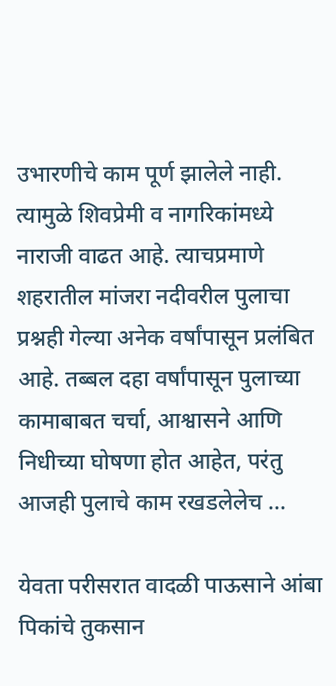उभारणीचे काम पूर्ण झालेले नाही. त्यामुळे शिवप्रेमी व नागरिकांमध्ये नाराजी वाढत आहे. त्याचप्रमाणे शहरातील मांजरा नदीवरील पुलाचा प्रश्नही गेल्या अनेक वर्षांपासून प्रलंबित आहे. तब्बल दहा वर्षांपासून पुलाच्या कामाबाबत चर्चा, आश्वासने आणि निधीच्या घोषणा होत आहेत, परंतु आजही पुलाचे काम रखडलेलेच ...

येवता परीसरात वादळी पाऊसाने आंबा पिकांचे तुकसान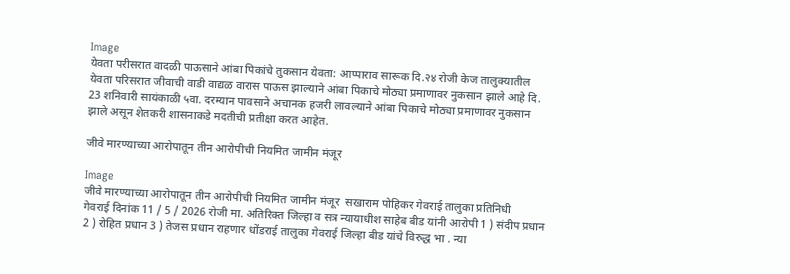Image
येवता परीसरात वादळी पाऊसाने आंबा पिकांचे तुकसान येवता: आप्पाराव सारूक दि.२४ रोजी केज तालुक्यातील येवता परिसरात जीवाची वाडी वाद्यळ वारास पाऊस झाल्याने आंबा पिकाचे मोठ्या प्रमाणावर नुकसान झाले आहे दि. 23 शनिवारी सायंकाळी ५वा. दरम्यान पावसाने अचानक हजरी लावल्याने आंबा पिकाचे मोठ्या प्रमाणावर नुकसान झाले असून शेतकरी शासनाकडे मदतीची प्रतीक्षा करत आहेत.

जीवे मारण्याच्या आरोपातून तीन आरोपीची नियमित जामीन मंजूर

Image
जीवे मारण्याच्या आरोपातून तीन आरोपीची नियमित जामीन मंजूर  सखाराम पोहिकर गेवराई तालुका प्रतिनिधी    गेवराई दिनांक 11 / 5 / 2026 रोजी मा. अतिरिक्त जिल्हा व सत्र न्यायाधीश साहेब बीड यांनी आरोपी 1 ) संदीप प्रधान 2 ) रोहित प्रधान 3 ) तेजस प्रधान राहणार धोंडराई तालुका गेवराई जिल्हा बीड यांचे विरुद्ध भा . न्या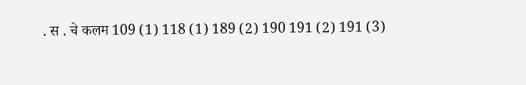. स . चे कलम 109 (1) 118 (1) 189 (2) 190 191 (2) 191 (3)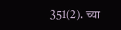351(2). च्या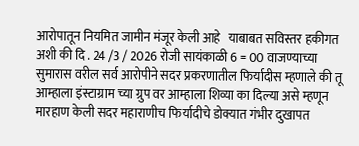आरोपातून नियमित जामीन मंजूर केली आहे   याबाबत सविस्तर हकीगत अशी की दि . 24 /3 / 2026 रोजी सायंकाळी 6 = 00 वाजण्याच्या सुमारास वरील सर्व आरोपीने सदर प्रकरणातील फिर्यादीस म्हणाले की तू आम्हाला इंस्टाग्राम च्या ग्रुप वर आम्हाला शिव्या का दिल्या असे म्हणून मारहाण केली सदर महाराणीच फिर्यादीचे डोक्यात गंभीर दुखापत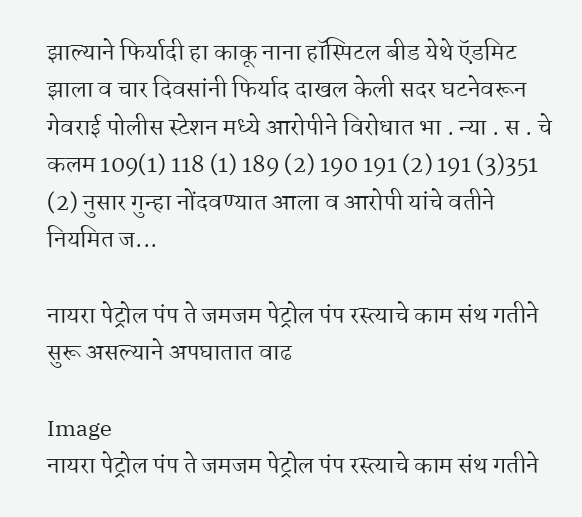झाल्याने फिर्यादी हा काकू नाना हॉस्पिटल बीड येथे ऍडमिट झाला व चार दिवसांनी फिर्याद दाखल केली सदर घटनेवरून गेवराई पोलीस स्टेशन मध्ये आरोपीने विरोधात भा . न्या . स . चे कलम 109(1) 118 (1) 189 (2) 190 191 (2) 191 (3)351 (2) नुसार गुन्हा नोंदवण्यात आला व आरोपी यांचे वतीने नियमित ज...

नायरा पेट्रोल पंप ते जमजम पेट्रोल पंप रस्त्याचे काम संथ गतीने सुरू असल्याने अपघातात वाढ

Image
नायरा पेट्रोल पंप ते जमजम पेट्रोल पंप रस्त्याचे काम संथ गतीने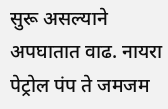सुरू असल्याने अपघातात वाढ. नायरा पेट्रोल पंप ते जमजम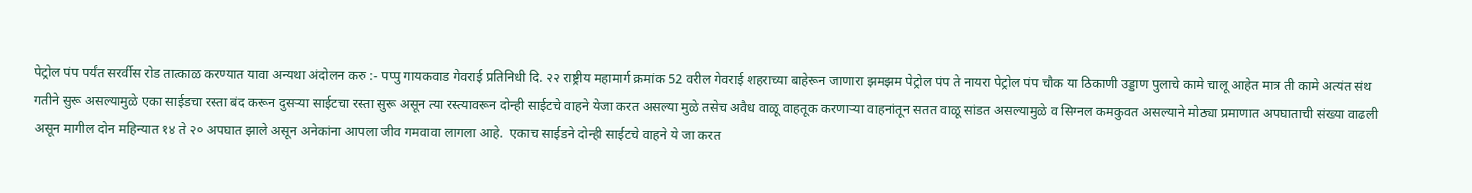पेट्रोल पंप पर्यंत सरर्वीस रोड तात्काळ करण्यात यावा अन्यथा अंदोलन करु :- पप्पु गायकवाड गेवराई प्रतिनिधी दि. २२ राष्ट्रीय महामार्ग क्रमांक 52 वरील गेवराई शहराच्या बाहेरून जाणारा झमझम पेट्रोल पंप ते नायरा पेट्रोल पंप चौक या ठिकाणी उड्डाण पुलाचे कामे चालू आहेत मात्र ती कामे अत्यंत संथ गतीने सुरू असल्यामुळे एका साईडचा रस्ता बंद करून दुसऱ्या साईटचा रस्ता सुरू असून त्या रस्त्यावरून दोन्ही साईटचे वाहने येजा करत असल्या मुळे तसेच अवैध वाळू वाहतूक करणाऱ्या वाहनांतून सतत वाळू सांडत असल्यामुळे व सिग्नल कमकुवत असल्याने मोठ्या प्रमाणात अपघाताची संख्या वाढली असून मागील दोन महिन्यात १४ ते २० अपघात झाले असून अनेकांना आपला जीव गमवावा लागला आहे.  एकाच साईडने दोन्ही साईटचे वाहने ये जा करत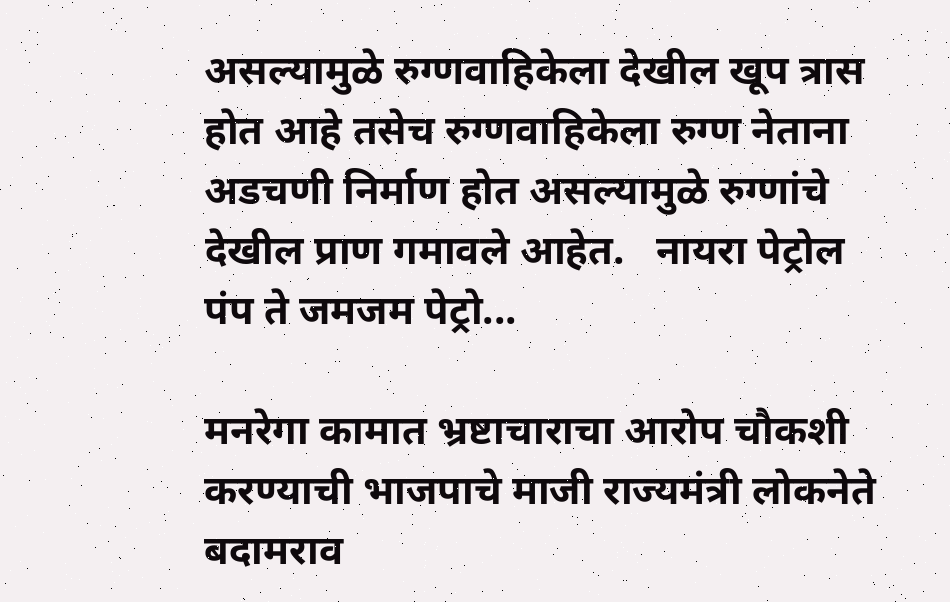असल्यामुळे रुग्णवाहिकेला देखील खूप त्रास होत आहे तसेच रुग्णवाहिकेला रुग्ण नेताना अडचणी निर्माण होत असल्यामुळे रुग्णांचे देखील प्राण गमावले आहेत.   नायरा पेट्रोल पंप ते जमजम पेट्रो...

मनरेगा कामात भ्रष्टाचाराचा आरोप चौकशी करण्याची भाजपाचे माजी राज्यमंत्री लोकनेते बदामराव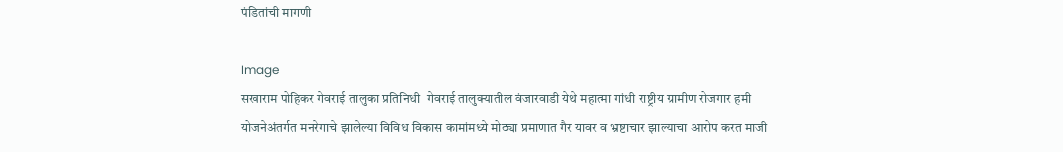पंडितांची मागणी

Image
सखाराम पोहिकर गेवराई तालुका प्रतिनिधी  गेवराई तालुक्यातील वंजारवाडी येथे महात्मा गांधी राष्ट्रीय ग्रामीण रोजगार हमी योजनेअंतर्गत मनरेगाचे झालेल्या विविध विकास कामांमध्ये मोठ्या प्रमाणात गैर यावर व भ्रष्टाचार झाल्याचा आरोप करत माजी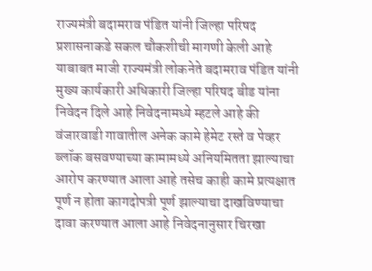राज्यमंत्री बदामराव पंडित यांनी जिल्हा परिषद प्रशासनाकडे सकल चौकशीची मागणी केली आहे याबाबत माजी राज्यमंत्री लोकनेते बदामराव पंडित यांनी मुख्य कार्यकारी अधिकारी जिल्हा परिषद बीड यांना निवेदन दिले आहे निवेदनामध्ये म्हटले आहे की वंजारवाडी गावातील अनेक कामे हेमेट रस्ते व पेव्हर ब्लॉक बसवण्याच्या कामामध्ये अनियमितता झाल्याचा आरोप करण्यात आला आहे तसेच काही कामे प्रत्यक्षात पूर्ण न होता कागदोपत्री पूर्ण झाल्याचा दाखविण्याचा दावा करण्यात आला आहे निवेदनानुसार चिरखा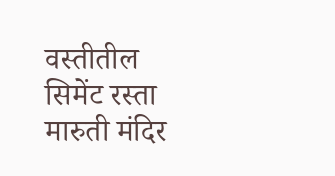वस्तीतील सिमेंट रस्ता मारुती मंदिर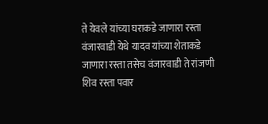ते येवले यांच्या घराकडे जाणारा रस्ता वंजारवाडी येथे यादव यांच्या शेताकडे जाणारा रस्ता तसेच वंजारवाडी ते रांजणी शिव रस्ता पवार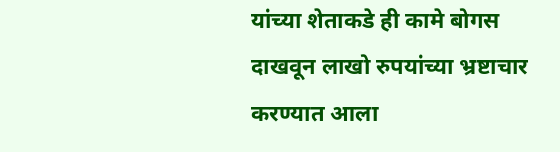यांच्या शेताकडे ही कामे बोगस दाखवून लाखो रुपयांच्या भ्रष्टाचार करण्यात आला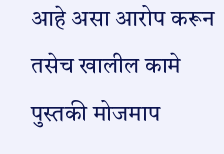आहे असा आरोप करून तसेच खालील कामे पुस्तकी मोजमाप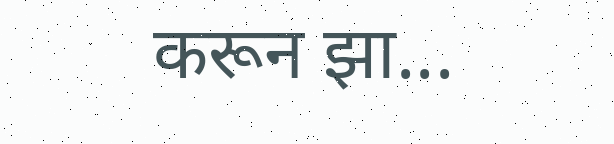करून झा...